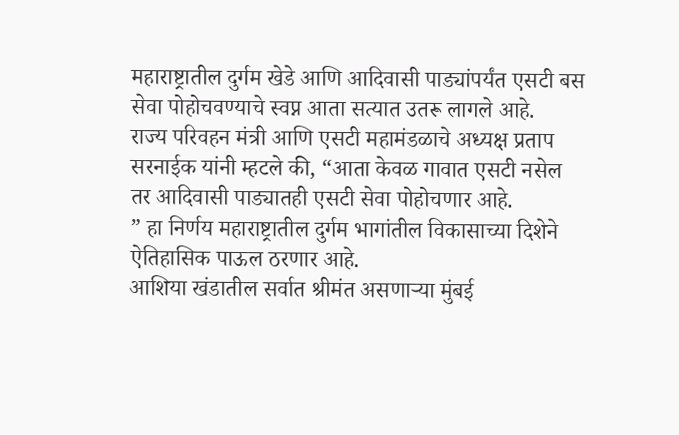महाराष्ट्रातील दुर्गम खेडे आणि आदिवासी पाड्यांपर्यंत एसटी बस सेवा पोहोचवण्याचे स्वप्न आता सत्यात उतरू लागले आहे.
राज्य परिवहन मंत्री आणि एसटी महामंडळाचे अध्यक्ष प्रताप सरनाईक यांनी म्हटले की, “आता केवळ गावात एसटी नसेल तर आदिवासी पाड्यातही एसटी सेवा पोहोचणार आहे.
” हा निर्णय महाराष्ट्रातील दुर्गम भागांतील विकासाच्या दिशेने ऐतिहासिक पाऊल ठरणार आहे.
आशिया खंडातील सर्वात श्रीमंत असणाऱ्या मुंबई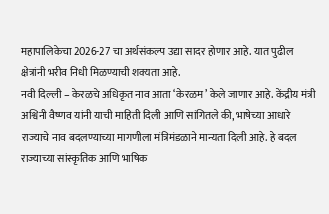महापालिकेचा 2026-27 चा अर्थसंकल्प उद्या सादर होणार आहे. यात पुढील क्षेत्रांनी भरीव निधी मिळण्याची शक्यता आहे.
नवी दिल्ली – केरळचे अधिकृत नाव आता ‘केरळम’ केले जाणार आहे. केंद्रीय मंत्री अश्विनी वैष्णव यांनी याची माहिती दिली आणि सांगितले की, भाषेच्या आधारे राज्याचे नाव बदलण्याच्या मागणीला मंत्रिमंडळाने मान्यता दिली आहे. हे बदल राज्याच्या सांस्कृतिक आणि भाषिक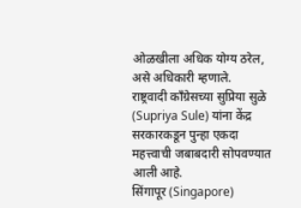ओळखीला अधिक योग्य ठरेल, असे अधिकारी म्हणाले.
राष्ट्रवादी काँग्रेसच्या सुप्रिया सुळे (Supriya Sule) यांना केंद्र सरकारकडून पुन्हा एकदा महत्त्वाची जबाबदारी सोपवण्यात आली आहे.
सिंगापूर (Singapore)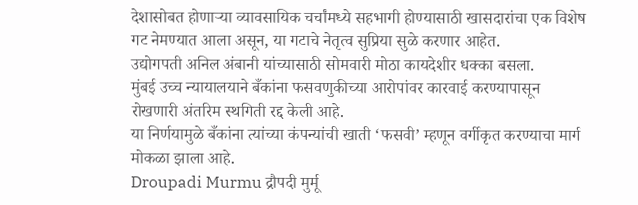देशासोबत होणाऱ्या व्यावसायिक चर्चांमध्ये सहभागी होण्यासाठी खासदारांचा एक विशेष गट नेमण्यात आला असून, या गटाचे नेतृत्व सुप्रिया सुळे करणार आहेत.
उद्योगपती अनिल अंबानी यांच्यासाठी सोमवारी मोठा कायदेशीर धक्का बसला.
मुंबई उच्च न्यायालयाने बँकांना फसवणुकीच्या आरोपांवर कारवाई करण्यापासून रोखणारी अंतरिम स्थगिती रद्द केली आहे.
या निर्णयामुळे बँकांना त्यांच्या कंपन्यांची खाती ‘फसवी’ म्हणून वर्गीकृत करण्याचा मार्ग मोकळा झाला आहे.
Droupadi Murmu द्रौपदी मुर्मू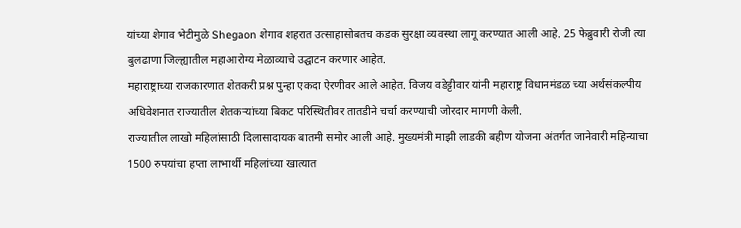यांच्या शेगाव भेटीमुळे Shegaon शेगाव शहरात उत्साहासोबतच कडक सुरक्षा व्यवस्था लागू करण्यात आली आहे. 25 फेब्रुवारी रोजी त्या बुलढाणा जिल्ह्यातील महाआरोग्य मेळाव्याचे उद्घाटन करणार आहेत.
महाराष्ट्राच्या राजकारणात शेतकरी प्रश्न पुन्हा एकदा ऐरणीवर आले आहेत. विजय वडेट्टीवार यांनी महाराष्ट्र विधानमंडळ च्या अर्थसंकल्पीय अधिवेशनात राज्यातील शेतकऱ्यांच्या बिकट परिस्थितीवर तातडीने चर्चा करण्याची जोरदार मागणी केली.
राज्यातील लाखो महिलांसाठी दिलासादायक बातमी समोर आली आहे. मुख्यमंत्री माझी लाडकी बहीण योजना अंतर्गत जानेवारी महिन्याचा 1500 रुपयांचा हप्ता लाभार्थी महिलांच्या खात्यात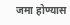जमा होण्यास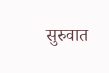सुरुवात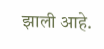झाली आहे.